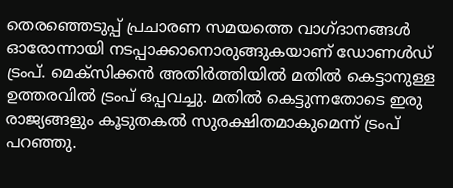തെരഞ്ഞെടുപ്പ് പ്രചാരണ സമയത്തെ വാഗ്ദാനങ്ങള്‍ ഓരോന്നായി നടപ്പാക്കാനൊരുങ്ങുകയാണ് ഡോണള്‍ഡ് ട്രംപ്. മെക്‌സിക്കന്‍ അതിര്‍ത്തിയില്‍ മതില്‍ കെട്ടാനുള്ള ഉത്തരവില്‍ ട്രംപ് ഒപ്പവച്ചു. മതില്‍ കെട്ടുന്നതോടെ ഇരു രാജ്യങ്ങളും കൂടുതകല്‍ സുരക്ഷിതമാകുമെന്ന് ട്രംപ് പറഞ്ഞു.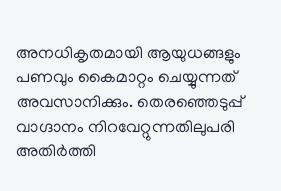അനധികൃതമായി ആയുധങ്ങളും പണവും കൈമാറ്റം ചെയ്യുന്നത് അവസാനിക്കും. തെരഞ്ഞെടുപ്പ് വാഗ്ദാനം നിറവേറ്റുന്നതിലുപരി അതിര്‍ത്തി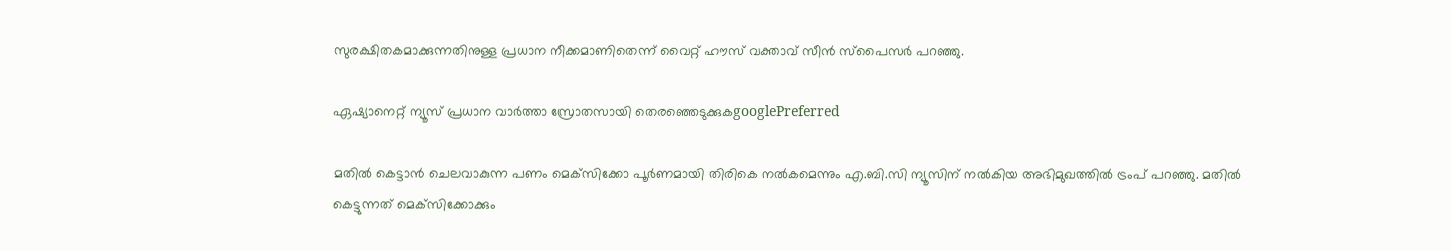സുരക്ഷിതകമാക്കുന്നതിനുള്ള പ്രധാന നീക്കമാണിതെന്ന് വൈറ്റ് ഹൗസ് വക്താവ് സീന്‍ സ്‌പൈസര്‍ പറഞ്ഞു.

ഏഷ്യാനെറ്റ് ന്യൂസ് പ്രധാന വാർത്താ സ്രോതസായി തെരഞ്ഞെടുക്കുകgooglePreferred

മതില്‍ കെട്ടാന്‍‍ ചെലവാകുന്ന പണം മെക്‌സിക്കോ പൂര്‍ണമായി തിരികെ നല്‍കമെന്നും എ.ബി.സി ന്യൂസിന് നല്‍കിയ അഭിമുഖത്തില്‍ ട്രംപ് പറഞ്ഞു. മതില്‍ കെട്ടുന്നത് മെക്‌സിക്കോക്കും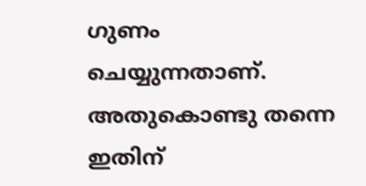ഗുണം ചെയ്യുന്നതാണ്. അതുകൊണ്ടു തന്നെ ഇതിന്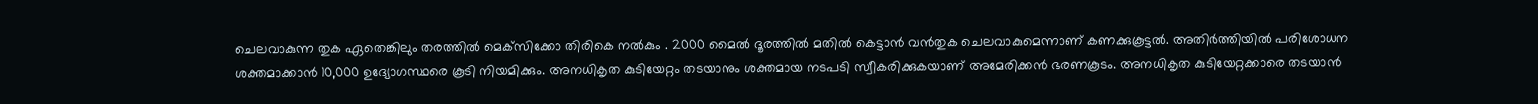ചെലവാകുന്ന തുക ഏതെങ്കിലും തരത്തില്‍ മെക്‌സിക്കോ തിരികെ നല്‍കും . 2000 മൈല്‍ ദൂരത്തില്‍ മതില്‍ കെട്ടാന്‍ വന്‍തുക ചെലവാകുമെന്നാണ് കണക്കുകൂട്ടല്‍. അതിര്‍ത്തിയില്‍ പരിശോധന ശക്തമാക്കാന്‍ 10,000 ഉദ്യോഗസ്ഥരെ കൂടി നിയമിക്കും. അനധികൃത കുടിയേറ്റം തടയാനും ശക്തമായ നടപടി സ്വീകരിക്കുകയാണ് അമേരിക്കന്‍ ഭരണകൂടം. അനധികൃത കുടിയേറ്റക്കാരെ തടയാന്‍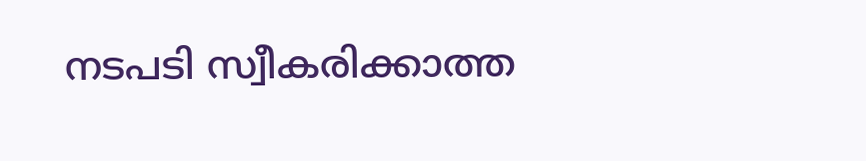നടപടി സ്വീകരിക്കാത്ത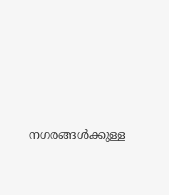നഗരങ്ങള്‍ക്കുള്ള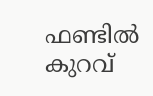ഫണ്ടില്‍ കുറവ്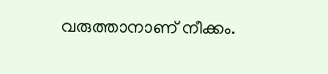വരുത്താനാണ് നീക്കം.